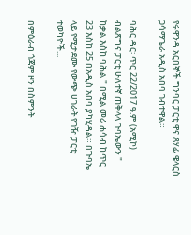የሩዋንዳ አርበኞች ግንባር ፓርቲ ዋና ጸሃፊ ዌላርስ ጋሳማጌራ አዲስ አበባ ገብተዋል።

ባሕር ዳር፡ ጥር 22/2017 ዓ.ም (አሚኮ) ብልጽግና ፓርቲ ሁለተኛ ጠቅላላ ጉባኤውን " ከቃል እስከ ባሕል " በሚል መሪ ሐሳብ ከጥር 23 እስከ 25 በአዲስ አበባ ያካሂዳል። በጉባኤ ላይ የሚታደሙ የውጭ ሀገራት የገዥ ፓርቲ ተወካዮች...

በምዕራብ ጎጃም ዞን በስምንት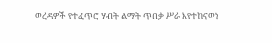ወረዳዎች የተፈጥሮ ሃብት ልማት ጥበቃ ሥራ እየተከናወነ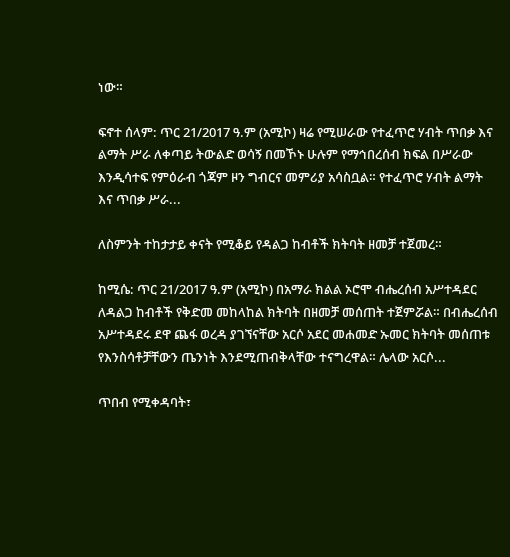ነው።

ፍኖተ ሰላም: ጥር 21/2017 ዓ.ም (አሚኮ) ዛሬ የሚሠራው የተፈጥሮ ሃብት ጥበቃ እና ልማት ሥራ ለቀጣይ ትውልድ ወሳኝ በመኾኑ ሁሉም የማኅበረሰብ ክፍል በሥራው እንዲሳተፍ የምዕራብ ጎጃም ዞን ግብርና መምሪያ አሳስቧል። የተፈጥሮ ሃብት ልማት እና ጥበቃ ሥራ...

ለስምንት ተከታታይ ቀናት የሚቆይ የዳልጋ ከብቶች ክትባት ዘመቻ ተጀመረ።

ከሚሴ: ጥር 21/2017 ዓ.ም (አሚኮ) በአማራ ክልል ኦሮሞ ብሔረሰብ አሥተዳደር ለዳልጋ ከብቶች የቅድመ መከላከል ክትባት በዘመቻ መሰጠት ተጀምሯል። በብሔረሰብ አሥተዳደሩ ደዋ ጨፋ ወረዳ ያገኘናቸው አርሶ አደር መሐመድ ኡመር ክትባት መሰጠቱ የእንስሳቶቻቸውን ጤንነት እንደሚጠብቅላቸው ተናግረዋል። ሌላው አርሶ...

ጥበብ የሚቀዳባት፣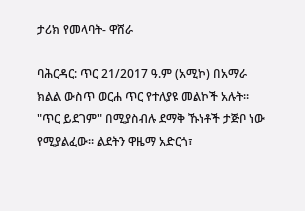ታሪክ የመላባት- ዋሸራ

ባሕርዳር: ጥር 21/2017 ዓ.ም (አሚኮ) በአማራ ክልል ውስጥ ወርሐ ጥር የተለያዩ መልኮች አሉት። "ጥር ይደገም" በሚያስብሉ ደማቅ ኹነቶች ታጅቦ ነው የሚያልፈው። ልደትን ዋዜማ አድርጎ፣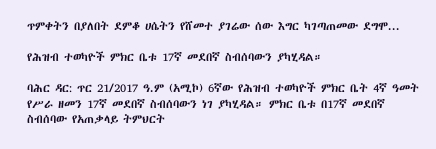ጥምቀትን በያለበት ደምቆ ሀሴትን የሸመተ ያገሬው ሰው እግር ካገጣጠመው ደግሞ...

የሕዝብ ተወካዮች ምክር ቤቱ 17ኛ መደበኛ ስብሰባውን ያካሂዳል።

ባሕር ዳር: ጥር 21/2017 ዓ.ም (አሚኮ) 6ኛው የሕዝብ ተወካዮች ምክር ቤት 4ኛ ዓመት የሥራ ዘመን 17ኛ መደበኛ ስብሰባውን ነገ ያካሂዳል። ምክር ቤቱ በ17ኛ መደበኛ ስብሰባው የአጠቃላይ ትምህርት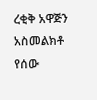ረቂቅ አዋጅን አስመልክቶ የሰው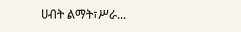ሀብት ልማት፣ሥራ...